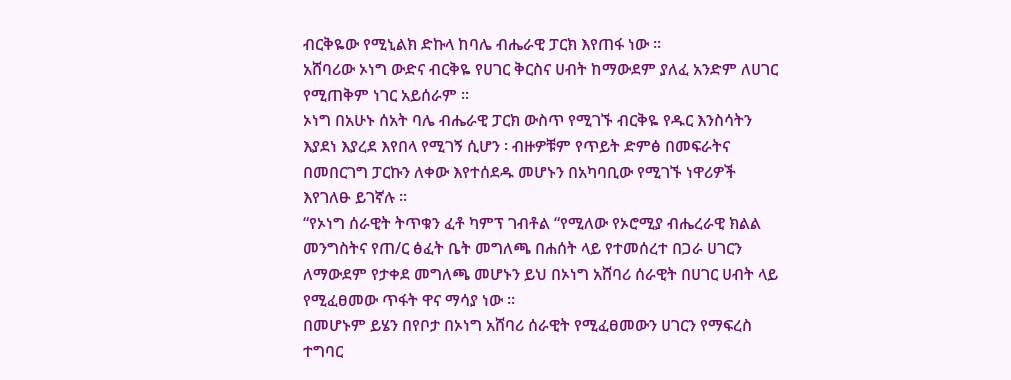ብርቅዬው የሚኒልክ ድኩላ ከባሌ ብሔራዊ ፓርክ እየጠፋ ነው ፡፡
አሸባሪው ኦነግ ውድና ብርቅዬ የሀገር ቅርስና ሀብት ከማውደም ያለፈ አንድም ለሀገር የሚጠቅም ነገር አይሰራም ፡፡
ኦነግ በአሁኑ ሰአት ባሌ ብሔራዊ ፓርክ ውስጥ የሚገኙ ብርቅዬ የዱር እንስሳትን እያደነ እያረደ እየበላ የሚገኝ ሲሆን ፡ ብዙዎቹም የጥይት ድምፅ በመፍራትና በመበርገግ ፓርኩን ለቀው እየተሰደዱ መሆኑን በአካባቢው የሚገኙ ነዋሪዎች እየገለፁ ይገኛሉ ፡፡
“የኦነግ ሰራዊት ትጥቁን ፈቶ ካምፕ ገብቶል “የሚለው የኦሮሚያ ብሔረራዊ ክልል መንግስትና የጠ/ር ፅፈት ቤት መግለጫ በሐሰት ላይ የተመሰረተ በጋራ ሀገርን ለማውደም የታቀደ መግለጫ መሆኑን ይህ በኦነግ አሸባሪ ሰራዊት በሀገር ሀብት ላይ የሚፈፀመው ጥፋት ዋና ማሳያ ነው ፡፡
በመሆኑም ይሄን በየቦታ በኦነግ አሸባሪ ሰራዊት የሚፈፀመውን ሀገርን የማፍረስ ተግባር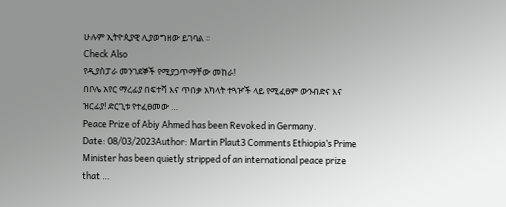ሁሉም ኢትዮጲያዊ ሊያወግዘው ይገባል ፡፡
Check Also
የዲያስፓራ መንገደኞች የሚያጋጥማቸው መከራ!
በቦሌ አየር ማረፊያ በፍተሻ እና ጥበቃ አካላት ተጓዦች ላይ የሚፈፀም ውንብድና እና ዝርፊያ! ድርጊቱ የተፈፀመው …
Peace Prize of Abiy Ahmed has been Revoked in Germany.
Date: 08/03/2023Author: Martin Plaut3 Comments Ethiopia’s Prime Minister has been quietly stripped of an international peace prize that …